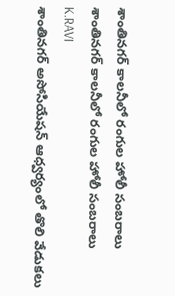శాంతినగర్ కాలనీలో రంగుల హోలీ సంబరాలు
శాంతినగర్ కాలనీలో రంగుల హోలీ సంబరాలు
K.RAVI
శాంతినగర్ అసోసియేషన్ ఆధ్వర్యంలో తొలి వేడుకలు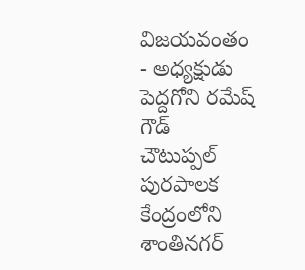విజయవంతం
- అధ్యక్షుడు పెద్దగోని రమేష్ గౌడ్
చౌటుప్పల్ పురపాలక కేంద్రంలోని శాంతినగర్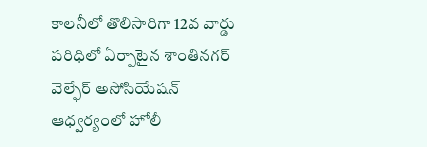కాలనీలో తొలిసారిగా 12వ వార్డు పరిధిలో ఏర్పాటైన శాంతినగర్ వెల్ఫేర్ అసోసియేషన్ ఆధ్వర్యంలో హోలీ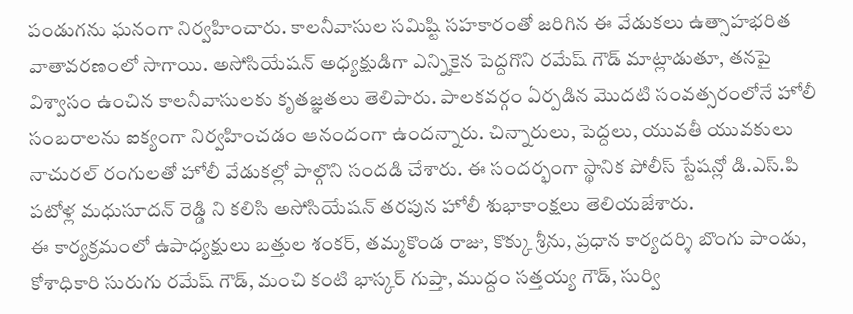పండుగను ఘనంగా నిర్వహించారు. కాలనీవాసుల సమిష్టి సహకారంతో జరిగిన ఈ వేడుకలు ఉత్సాహభరిత వాతావరణంలో సాగాయి. అసోసియేషన్ అధ్యక్షుడిగా ఎన్నికైన పెద్దగొని రమేష్ గౌడ్ మాట్లాడుతూ, తనపై విశ్వాసం ఉంచిన కాలనీవాసులకు కృతజ్ఞతలు తెలిపారు. పాలకవర్గం ఏర్పడిన మొదటి సంవత్సరంలోనే హోలీ సంబరాలను ఐక్యంగా నిర్వహించడం ఆనందంగా ఉందన్నారు. చిన్నారులు, పెద్దలు, యువతీ యువకులు నాచురల్ రంగులతో హోలీ వేడుకల్లో పాల్గొని సందడి చేశారు. ఈ సందర్భంగా స్థానిక పోలీస్ స్టేషన్లో డి.ఎస్.పి పటోళ్ల మధుసూదన్ రెడ్డి ని కలిసి అసోసియేషన్ తరపున హోలీ శుభాకాంక్షలు తెలియజేశారు.
ఈ కార్యక్రమంలో ఉపాధ్యక్షులు బత్తుల శంకర్, తమ్మకొండ రాజు, కొక్కు శ్రీను, ప్రధాన కార్యదర్శి బొంగు పాండు, కోశాధికారి సురుగు రమేష్ గౌడ్, మంచి కంటి భాస్కర్ గుప్తా, ముద్దం సత్తయ్య గౌడ్, సుర్వి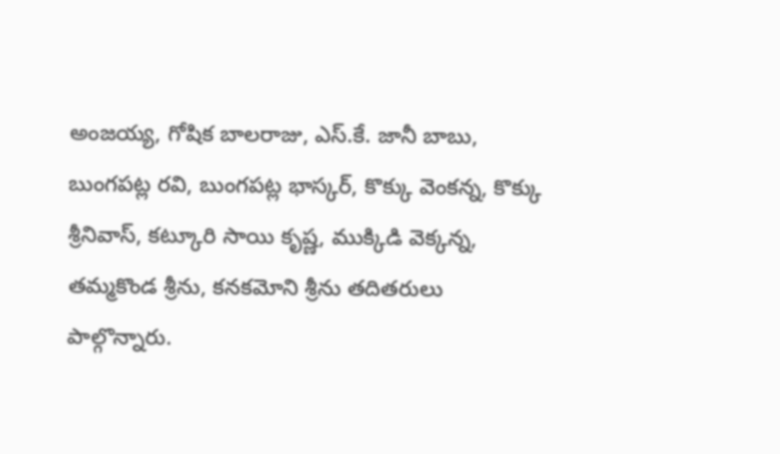అంజయ్య, గోషిక బాలరాజు, ఎస్.కే. జానీ బాబు, బుంగపట్ల రవి, బుంగపట్ల భాస్కర్, కొక్కు వెంకన్న, కొక్కు శ్రీనివాస్, కట్కూరి సాయి కృష్ణ, ముక్కిడి వెక్కన్న, తమ్మకొండ శ్రీను, కనకమోని శ్రీను తదితరులు పాల్గొన్నారు.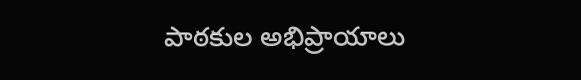పాఠకుల అభిప్రాయాలు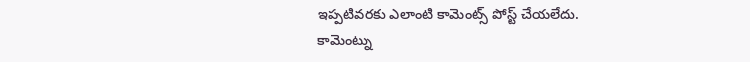ఇప్పటివరకు ఎలాంటి కామెంట్స్ పోస్ట్ చేయలేదు.
కామెంట్ను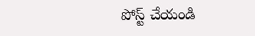పోస్ట్ చేయండి